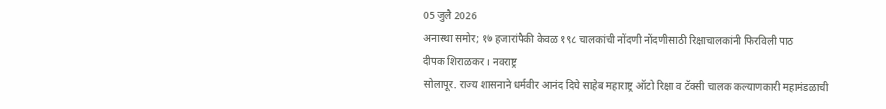05 जुलै 2026
अनास्था समोर; १७ हजारांपैकी केवळ १९८ चालकांची नोंदणी नोंदणीसाठी रिक्षाचालकांनी फिरविली पाठ
दीपक शिराळकर । नवराष्ट्र
सोलापूर. राज्य शासनाने धर्मवीर आनंद दिघे साहेब महाराष्ट्र ऑटो रिक्षा व टॅक्सी चालक कल्याणकारी महामंडळाची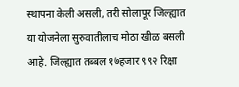स्थापना केली असली, तरी सोलापूर जिल्ह्यात या योजनेला सुरुवातीलाच मोठा खीळ बसली आहे. जिल्ह्यात तब्बल १७हजार ९९२ रिक्षा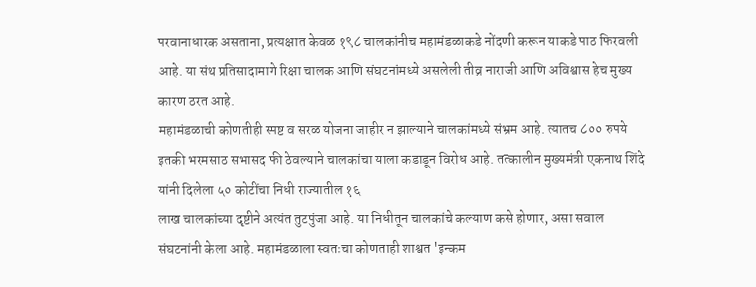परवानाधारक असताना, प्रत्यक्षात केवळ १९८ चालकांनीच महामंडळाकडे नोंदणी करून याकडे पाठ फिरवली आहे. या संथ प्रतिसादामागे रिक्षा चालक आणि संघटनांमध्ये असलेली तीव्र नाराजी आणि अविश्वास हेच मुख्य कारण ठरत आहे.
महामंडळाची कोणतीही स्पष्ट व सरळ योजना जाहीर न झाल्याने चालकांमध्ये संभ्रम आहे. त्यातच ८०० रुपये इतकी भरमसाठ सभासद फी ठेवल्याने चालकांचा याला कडाडून विरोध आहे. तत्कालीन मुख्यमंत्री एकनाथ शिंदे यांनी दिलेला ५० कोटींचा निधी राज्यातील १६
लाख चालकांच्या दृष्टीने अत्यंत तुटपुंजा आहे. या निधीतून चालकांचे कल्याण कसे होणार, असा सवाल संघटनांनी केला आहे. महामंडळाला स्वतःचा कोणताही शाश्वत 'इन्कम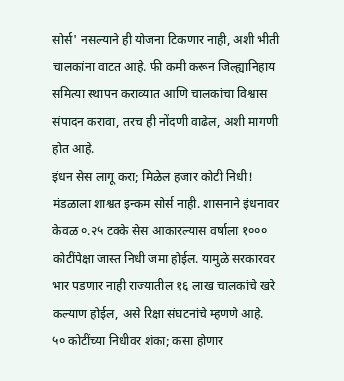सोर्स' नसल्याने ही योजना टिकणार नाही, अशी भीती चालकांना वाटत आहे. फी कमी करून जिल्ह्यानिहाय समित्या स्थापन कराव्यात आणि चालकांचा विश्वास संपादन करावा, तरच ही नोंदणी वाढेल, अशी मागणी होत आहे.
इंधन सेस लागू करा; मिळेल हजार कोटी निधी!
मंडळाला शाश्वत इन्कम सोर्स नाही. शासनाने इंधनावर केवळ ०.२५ टक्के सेस आकारल्यास वर्षाला १००० कोटींपेक्षा जास्त निधी जमा होईल. यामुळे सरकारवर भार पडणार नाही राज्यातील १६ लाख चालकांचे खरे कल्याण होईल, असे रिक्षा संघटनांचे म्हणणे आहे.
५० कोटींच्या निधीवर शंका; कसा होणार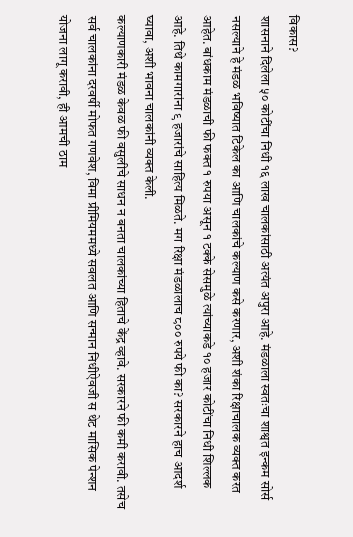विकास?
शासनाने दिलेला ५० कोटींचा निधी १६ लाख चालकांसाठी अत्यंत अपुरा आहे. मंडळाला स्वतःचा शाश्वत इन्कम सोर्स नसल्याने हे मंडळ भविष्यात टिकेल का आणि चालकांचे कल्याण कसे करणार, अशी शंका रिक्षाचालक व्यक्त करत आहेत. बांधकाम मंडळाची फी फक्त १ रुपया असून १ टक्के सेसमुळे त्यांच्याकडे १० हजार कोटींचा निधी शिल्लक आहे. तिथे कामगारांना ९ हजारांचे साहित्य मिळते. मग रिक्षा मंडळालाच ८०० रुपये फी का? सरकारने हाच आदर्श घ्यावा, अशी भावना चालकांनी व्यक्त केली.
कल्याणकारी मंडळ केवळ फी वसुलीचे साधन न बनता चालकांच्या हिताचे केंद्र व्हावे. सरकारने फी कमी करावी. तसेच सर्व चालकांना दरवर्षी मोफत गणवेश, विमा प्रीमियममध्ये सवलत आणि सन्मान निधीऐवजी स थेट मासिक पेन्शन योजना लागू करावी, ही आमची ठाम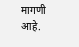मागणी आहे.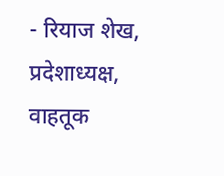- रियाज शेख, प्रदेशाध्यक्ष,
वाहतूक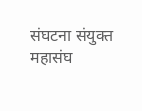संघटना संयुक्त महासंघ